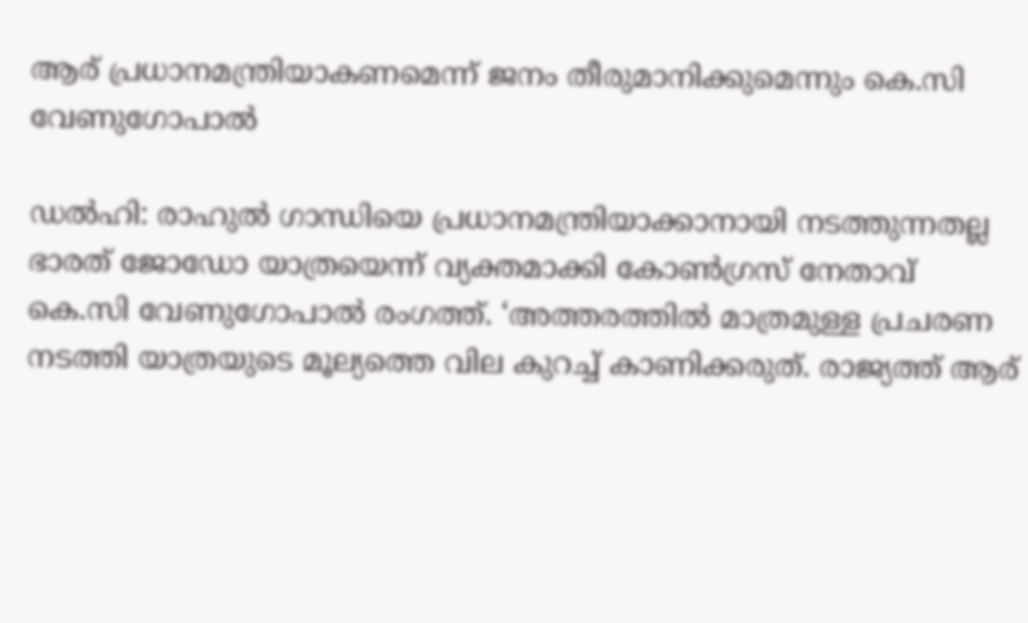ആര് പ്രധാനമന്ത്രിയാകണമെന്ന് ജനം തീരുമാനിക്കുമെന്നും കെ.സി വേണുഗോപാല്‍

ഡല്‍ഹി: രാഹുല്‍ ഗാന്ധിയെ പ്രധാനമന്ത്രിയാക്കാനായി നടത്തുന്നതല്ല ഭാരത് ജോഡോ യാത്രയെന്ന് വ്യക്തമാക്കി കോണ്‍ഗ്രസ് നേതാവ് കെ.സി വേണുഗോപാല്‍ രംഗത്ത്. ‘അത്തരത്തില്‍ മാത്രമുള്ള പ്രചരണ നടത്തി യാത്രയുടെ മൂല്യത്തെ വില കുറച്ച് കാണിക്കരുത്. രാജ്യത്ത് ആര്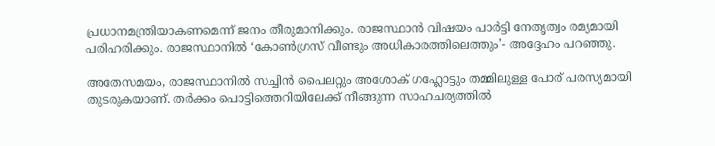പ്രധാനമന്ത്രിയാകണമെന്ന് ജനം തീരുമാനിക്കും. രാജസ്ഥാന്‍ വിഷയം പാര്‍ട്ടി നേതൃത്വം രമ്യമായി പരിഹരിക്കും. രാജസ്ഥാനില്‍ ‘കോണ്‍ഗ്രസ് വീണ്ടും അധികാരത്തിലെത്തും’- അദ്ദേഹം പറഞ്ഞു.

അതേസമയം, രാജസ്ഥാനില്‍ സച്ചിന്‍ പൈലറ്റും അശോക് ഗഹ്ലോട്ടും തമ്മിലുള്ള പോര് പരസ്യമായി തുടരുകയാണ്. തര്‍ക്കം പൊട്ടിത്തെറിയിലേക്ക് നീങ്ങുന്ന സാഹചര്യത്തില്‍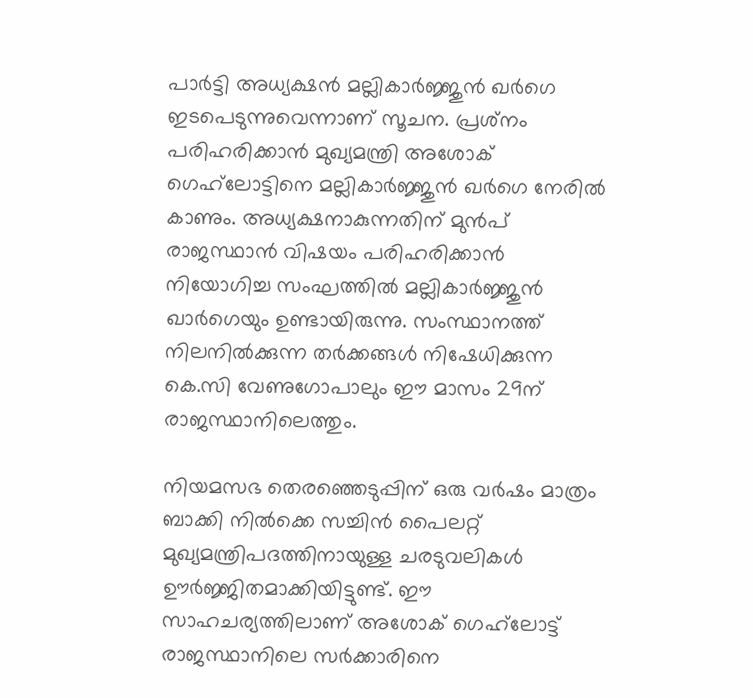പാര്‍ട്ടി അധ്യക്ഷന്‍ മല്ലികാര്‍ജ്ജുന്‍ ഖര്‍ഗെ ഇടപെടുന്നുവെന്നാണ് സൂചന. പ്രശ്‌നം പരിഹരിക്കാന്‍ മുഖ്യമന്ത്രി അശോക് ഗെഹ്‌ലോട്ടിനെ മല്ലികാര്‍ജ്ജുന്‍ ഖര്‍ഗെ നേരില്‍ കാണും. അധ്യക്ഷനാകുന്നതിന് മുന്‍പ് രാജസ്ഥാന്‍ വിഷയം പരിഹരിക്കാന്‍ നിയോഗിച്ച സംഘത്തില്‍ മല്ലികാര്‍ജ്ജുന്‍ ഖാര്‍ഗെയും ഉണ്ടായിരുന്നു. സംസ്ഥാനത്ത് നിലനില്‍ക്കുന്ന തര്‍ക്കങ്ങള്‍ നിഷേധിക്കുന്ന കെ.സി വേണുഗോപാലും ഈ മാസം 29ന് രാജസ്ഥാനിലെത്തും.

നിയമസഭ തെരഞ്ഞെടുപ്പിന് ഒരു വര്‍ഷം മാത്രം ബാക്കി നില്‍ക്കെ സച്ചിന്‍ പൈലറ്റ് മുഖ്യമന്ത്രിപദത്തിനായുള്ള ചരടുവലികള്‍ ഊര്‍ജ്ജിതമാക്കിയിട്ടുണ്ട്. ഈ സാഹചര്യത്തിലാണ് അശോക് ഗെഹ്‌ലോട്ട് രാജസ്ഥാനിലെ സര്‍ക്കാരിനെ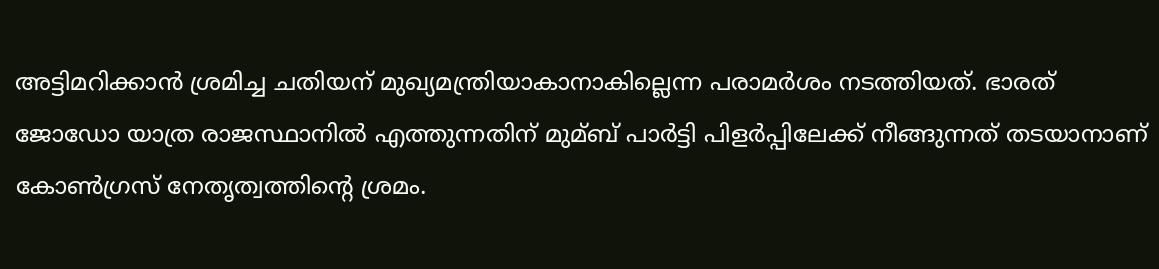അട്ടിമറിക്കാന്‍ ശ്രമിച്ച ചതിയന് മുഖ്യമന്ത്രിയാകാനാകില്ലെന്ന പരാമര്‍ശം നടത്തിയത്. ഭാരത് ജോഡോ യാത്ര രാജസ്ഥാനില്‍ എത്തുന്നതിന് മുമ്ബ് പാര്‍ട്ടി പിളര്‍പ്പിലേക്ക് നീങ്ങുന്നത് തടയാനാണ് കോണ്‍ഗ്രസ് നേതൃത്വത്തിന്റെ ശ്രമം.